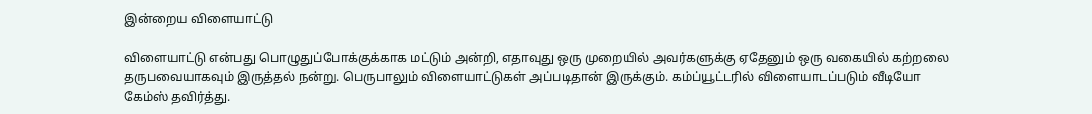இன்றைய விளையாட்டு

விளையாட்டு என்பது பொழுதுப்போக்குக்காக மட்டும் அன்றி, எதாவுது ஒரு முறையில் அவர்களுக்கு ஏதேனும் ஒரு வகையில் கற்றலை தருபவையாகவும் இருத்தல் நன்று. பெருபாலும் விளையாட்டுகள் அப்படிதான் இருக்கும். கம்ப்யூட்டரில் விளையாடப்படும் வீடியோ கேம்ஸ் தவிர்த்து.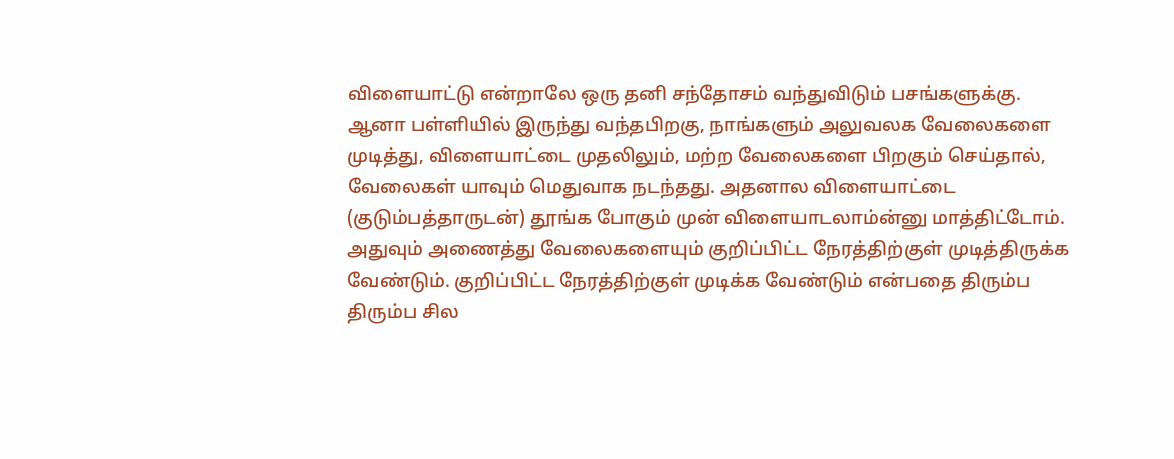விளையாட்டு என்றாலே ஒரு தனி சந்தோசம் வந்துவிடும் பசங்களுக்கு. ஆனா பள்ளியில் இருந்து வந்தபிறகு, நாங்களும் அலுவலக வேலைகளை முடித்து, விளையாட்டை முதலிலும், மற்ற வேலைகளை பிறகும் செய்தால், வேலைகள் யாவும் மெதுவாக நடந்தது. அதனால விளையாட்டை  (குடும்பத்தாருடன்) தூங்க போகும் முன் விளையாடலாம்ன்னு மாத்திட்டோம். அதுவும் அணைத்து வேலைகளையும் குறிப்பிட்ட நேரத்திற்குள் முடித்திருக்க வேண்டும். குறிப்பிட்ட நேரத்திற்குள் முடிக்க வேண்டும் என்பதை திரும்ப திரும்ப சில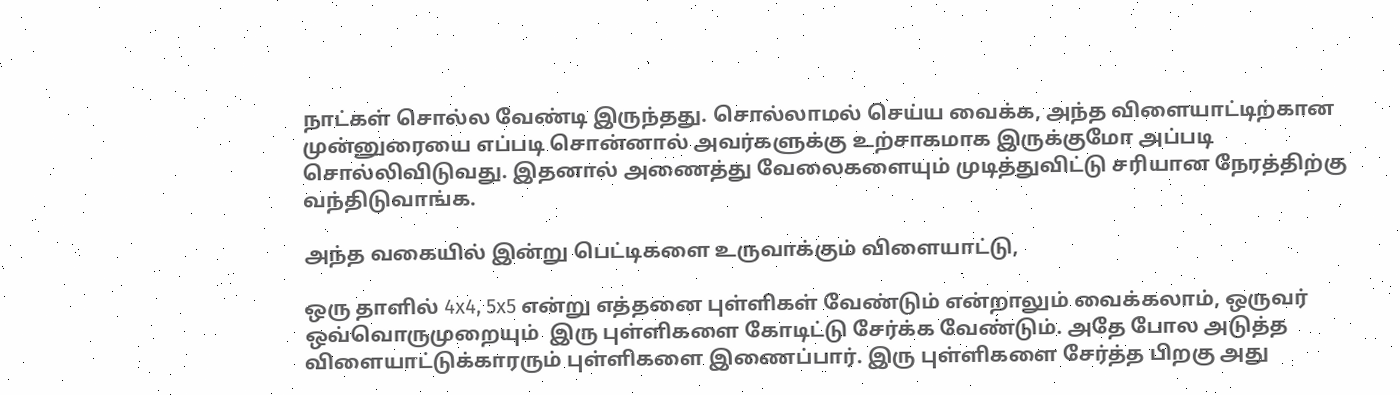நாட்கள் சொல்ல வேண்டி இருந்தது. சொல்லாமல் செய்ய வைக்க, அந்த விளையாட்டிற்கான முன்னுரையை எப்படி சொன்னால் அவர்களுக்கு உற்சாகமாக இருக்குமோ அப்படி சொல்லிவிடுவது. இதனால் அணைத்து வேலைகளையும் முடித்துவிட்டு சரியான நேரத்திற்கு வந்திடுவாங்க.

அந்த வகையில் இன்று பெட்டிகளை உருவாக்கும் விளையாட்டு,

ஒரு தாளில் 4x4, 5x5 என்று எத்தனை புள்ளிகள் வேண்டும் என்றாலும் வைக்கலாம், ஒருவர் ஒவ்வொருமுறையும்  இரு புள்ளிகளை கோடிட்டு சேர்க்க வேண்டும். அதே போல அடுத்த விளையாட்டுக்காரரும் புள்ளிகளை இணைப்பார். இரு புள்ளிகளை சேர்த்த பிறகு அது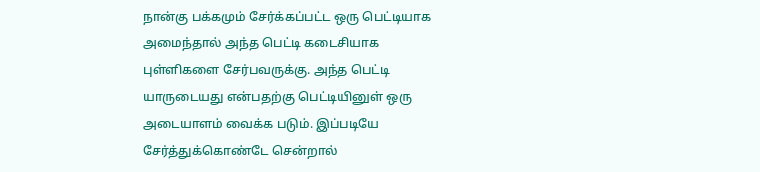நான்கு பக்கமும் சேர்க்கப்பட்ட ஒரு பெட்டியாக அமைந்தால் அந்த பெட்டி கடைசியாக புள்ளிகளை சேர்பவருக்கு. அந்த பெட்டி யாருடையது என்பதற்கு பெட்டியினுள் ஒரு அடையாளம் வைக்க படும். இப்படியே சேர்த்துக்கொண்டே சென்றால்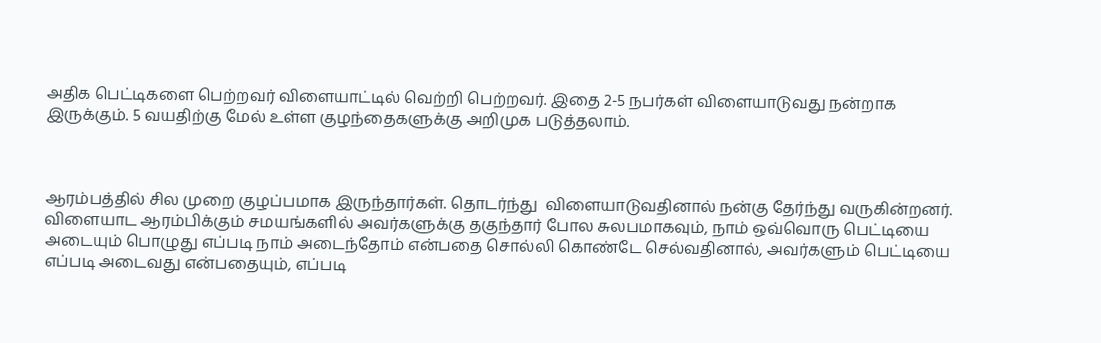அதிக பெட்டிகளை பெற்றவர் விளையாட்டில் வெற்றி பெற்றவர். இதை 2-5 நபர்கள் விளையாடுவது நன்றாக இருக்கும். 5 வயதிற்கு மேல் உள்ள குழந்தைகளுக்கு அறிமுக படுத்தலாம்.



ஆரம்பத்தில் சில முறை குழப்பமாக இருந்தார்கள். தொடர்ந்து  விளையாடுவதினால் நன்கு தேர்ந்து வருகின்றனர். விளையாட ஆரம்பிக்கும் சமயங்களில் அவர்களுக்கு தகுந்தார் போல சுலபமாகவும், நாம் ஒவ்வொரு பெட்டியை அடையும் பொழுது எப்படி நாம் அடைந்தோம் என்பதை சொல்லி கொண்டே செல்வதினால், அவர்களும் பெட்டியை எப்படி அடைவது என்பதையும், எப்படி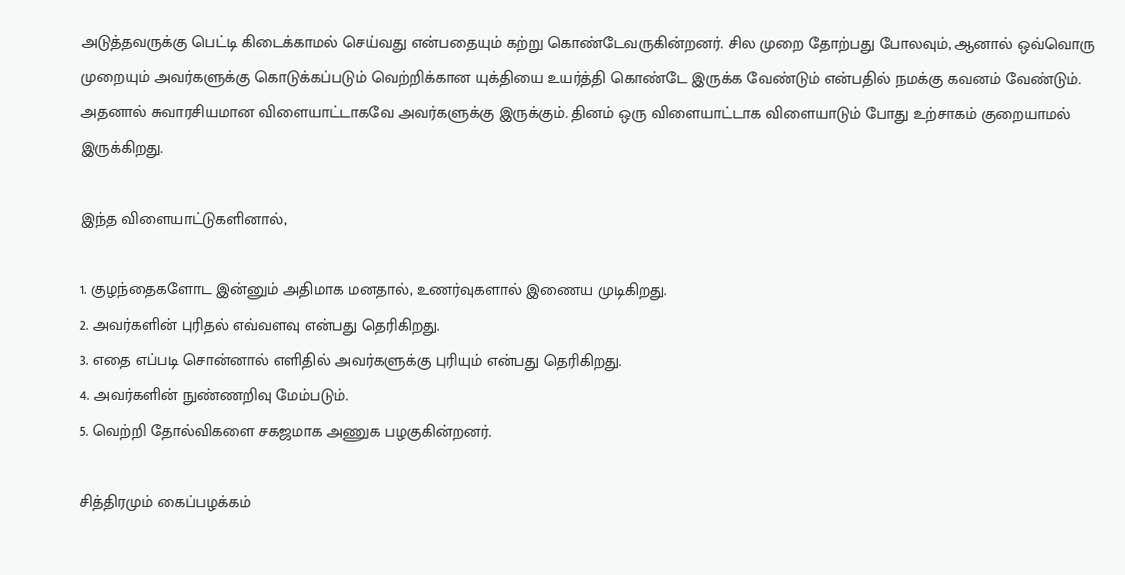அடுத்தவருக்கு பெட்டி கிடைக்காமல் செய்வது என்பதையும் கற்று கொண்டேவருகின்றனர். சில முறை தோற்பது போலவும், ஆனால் ஒவ்வொரு முறையும் அவர்களுக்கு கொடுக்கப்படும் வெற்றிக்கான யுக்தியை உயர்த்தி கொண்டே இருக்க வேண்டும் என்பதில் நமக்கு கவனம் வேண்டும். அதனால் சுவாரசியமான விளையாட்டாகவே அவர்களுக்கு இருக்கும். தினம் ஒரு விளையாட்டாக விளையாடும் போது உற்சாகம் குறையாமல் இருக்கிறது.

இந்த விளையாட்டுகளினால்,

1. குழந்தைகளோட இன்னும் அதிமாக மனதால், உணர்வுகளால் இணைய முடிகிறது.
2. அவர்களின் புரிதல் எவ்வளவு என்பது தெரிகிறது.
3. எதை எப்படி சொன்னால் எளிதில் அவர்களுக்கு புரியும் என்பது தெரிகிறது.
4. அவர்களின் நுண்ணறிவு மேம்படும்.
5. வெற்றி தோல்விகளை சகஜமாக அணுக பழகுகின்றனர்.

சித்திரமும் கைப்பழக்கம்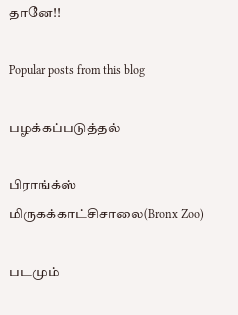தானே!!

Popular posts from this blog

பழக்கப்படுத்தல்

பிராங்க்ஸ் மிருகக்காட்சிசாலை(Bronx Zoo)

படமும்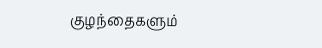குழந்தைகளும்